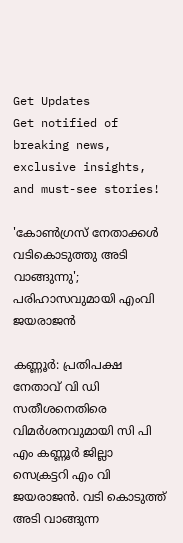Get Updates
Get notified of breaking news, exclusive insights, and must-see stories!

'കോണ്‍ഗ്രസ് നേതാക്കള്‍ വടികൊടുത്തു അടി വാങ്ങുന്നു'; പരിഹാസവുമായി എംവി ജയരാജന്‍

കണ്ണൂര്‍: പ്രതിപക്ഷ നേതാവ് വി ഡി സതീശനെതിരെ വിമര്‍ശനവുമായി സി പി എം കണ്ണൂര്‍ ജില്ലാ സെക്രട്ടറി എം വി ജയരാജന്‍. വടി കൊടുത്ത് അടി വാങ്ങുന്ന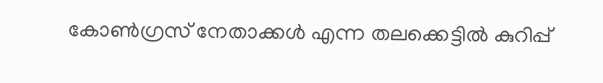കോണ്‍ഗ്രസ് നേതാക്കള്‍ എന്ന തലക്കെട്ടില്‍ കുറിപ്പ്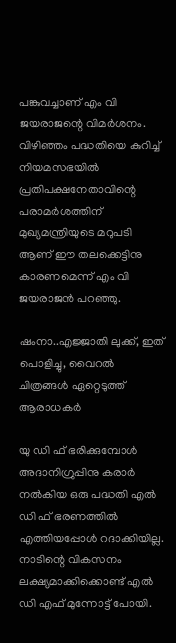പങ്കുവച്ചാണ് എം വി ജയരാജന്റെ വിമര്‍ശനം. വിഴിഞ്ഞം പദ്ധതിയെ കുറിച്ച് നിയമസഭയില്‍ പ്രതിപക്ഷനേതാവിന്റെ പരാമര്‍ശത്തിന് മുഖ്യമന്ത്രിയുടെ മറുപടി ആണ് ഈ തലക്കെട്ടിനു കാരണമെന്ന് എം വി ജയരാജന്‍ പറഞ്ഞു.

ഷംനാ..എജ്ജാതി ലുക്ക്, ഇത് പൊളിച്ചു, വൈറൽ ചിത്രങ്ങൾ ഏറ്റെടുത്ത് ആരാധകർ

യു ഡി ഫ് ഭരിക്കുമ്പോള്‍ അദാനിഗ്രുപ്പിനു കരാര്‍ നല്‍കിയ ഒരു പദ്ധതി എല്‍ ഡി ഫ് ഭരണത്തില്‍ എത്തിയപ്പോള്‍ റദാക്കിയില്ല. നാടിന്റെ വികസനം ലക്ഷ്യമാക്കിക്കൊണ്ട് എല്‍ ഡി എഫ് മുന്നോട്ട് പോയി.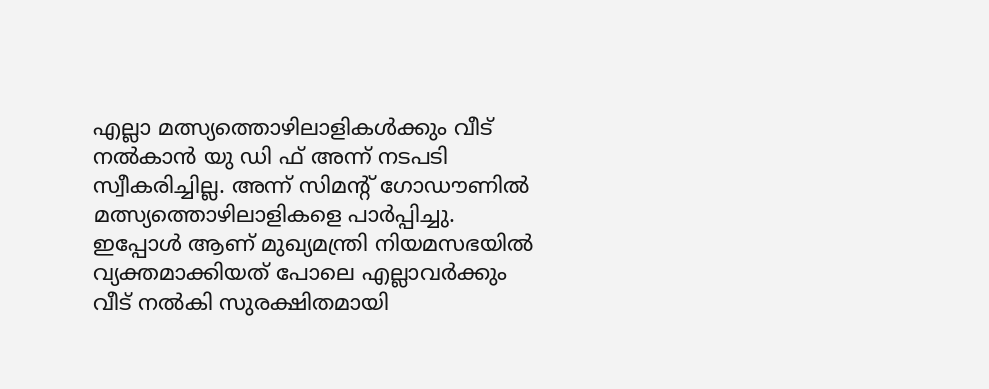എല്ലാ മത്സ്യത്തൊഴിലാളികള്‍ക്കും വീട് നല്‍കാന്‍ യു ഡി ഫ് അന്ന് നടപടി സ്വീകരിച്ചില്ല. അന്ന് സിമന്റ് ഗോഡൗണില്‍ മത്സ്യത്തൊഴിലാളികളെ പാര്‍പ്പിച്ചു. ഇപ്പോള്‍ ആണ് മുഖ്യമന്ത്രി നിയമസഭയില്‍ വ്യക്തമാക്കിയത് പോലെ എല്ലാവര്‍ക്കും വീട് നല്‍കി സുരക്ഷിതമായി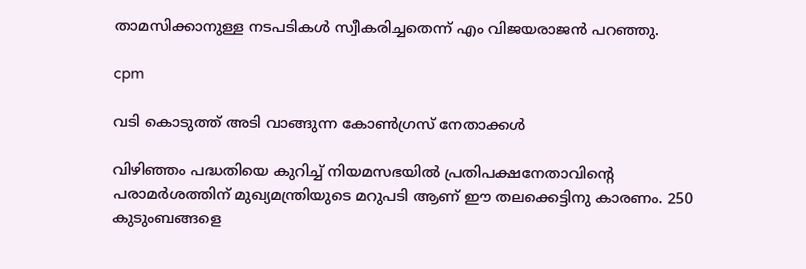താമസിക്കാനുള്ള നടപടികള്‍ സ്വീകരിച്ചതെന്ന് എം വിജയരാജന്‍ പറഞ്ഞു.

cpm

വടി കൊടുത്ത് അടി വാങ്ങുന്ന കോണ്‍ഗ്രസ് നേതാക്കള്‍

വിഴിഞ്ഞം പദ്ധതിയെ കുറിച്ച് നിയമസഭയില്‍ പ്രതിപക്ഷനേതാവിന്റെ പരാമര്‍ശത്തിന് മുഖ്യമന്ത്രിയുടെ മറുപടി ആണ് ഈ തലക്കെട്ടിനു കാരണം. 250 കുടുംബങ്ങളെ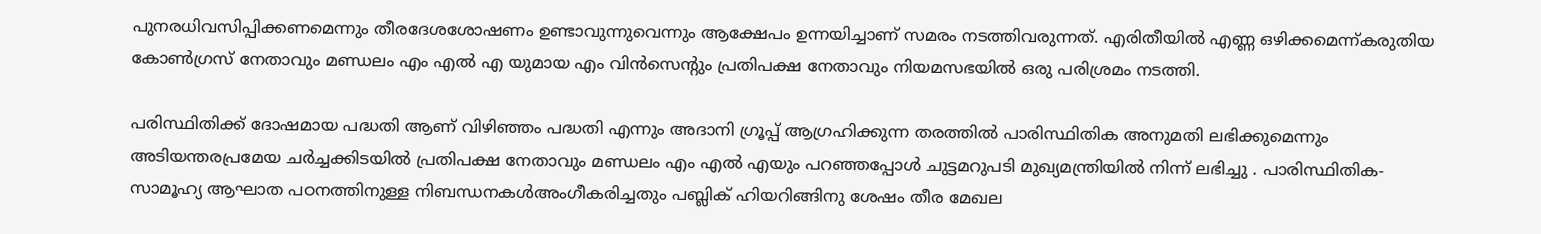പുനരധിവസിപ്പിക്കണമെന്നും തീരദേശശോഷണം ഉണ്ടാവുന്നുവെന്നും ആക്ഷേപം ഉന്നയിച്ചാണ് സമരം നടത്തിവരുന്നത്. എരിതീയില്‍ എണ്ണ ഒഴിക്കമെന്ന്കരുതിയ കോണ്‍ഗ്രസ് നേതാവും മണ്ഡലം എം എല്‍ എ യുമായ എം വിന്‍സെന്റും പ്രതിപക്ഷ നേതാവും നിയമസഭയില്‍ ഒരു പരിശ്രമം നടത്തി.

പരിസ്ഥിതിക്ക് ദോഷമായ പദ്ധതി ആണ് വിഴിഞ്ഞം പദ്ധതി എന്നും അദാനി ഗ്രൂപ്പ് ആഗ്രഹിക്കുന്ന തരത്തില്‍ പാരിസ്ഥിതിക അനുമതി ലഭിക്കുമെന്നും അടിയന്തരപ്രമേയ ചര്‍ച്ചക്കിടയില്‍ പ്രതിപക്ഷ നേതാവും മണ്ഡലം എം എല്‍ എയും പറഞ്ഞപ്പോള്‍ ചുട്ടമറുപടി മുഖ്യമന്ത്രിയില്‍ നിന്ന് ലഭിച്ചു . പാരിസ്ഥിതിക-സാമൂഹ്യ ആഘാത പഠനത്തിനുള്ള നിബന്ധനകള്‍അംഗീകരിച്ചതും പബ്ലിക് ഹിയറിങ്ങിനു ശേഷം തീര മേഖല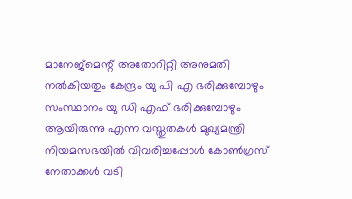മാനേജ്‌മെന്റ് അതോറിറ്റി അനുമതി നല്‍കിയതും കേന്ദ്രം യു പി എ ഭരിക്കുമ്പോഴും സംസ്ഥാനം യു ഡി എഫ് ഭരിക്കുമ്പോഴും ആയിരുന്നു എന്ന വസ്തുതകള്‍ മുഖ്യമന്ത്രി നിയമസഭയില്‍ വിവരിച്ചപ്പോള്‍ കോണ്‍ഗ്രസ് നേതാക്കള്‍ വടി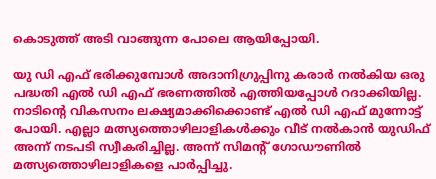കൊടുത്ത് അടി വാങ്ങുന്ന പോലെ ആയിപ്പോയി.

യു ഡി എഫ് ഭരിക്കുമ്പോള്‍ അദാനിഗ്രുപ്പിനു കരാര്‍ നല്‍കിയ ഒരു പദ്ധതി എല്‍ ഡി എഫ് ഭരണത്തില്‍ എത്തിയപ്പോള്‍ റദാക്കിയില്ല. നാടിന്റെ വികസനം ലക്ഷ്യമാക്കിക്കൊണ്ട് എല്‍ ഡി എഫ് മുന്നോട്ട് പോയി. എല്ലാ മത്സ്യത്തൊഴിലാളികള്‍ക്കും വീട് നല്‍കാന്‍ യുഡിഫ് അന്ന് നടപടി സ്വീകരിച്ചില്ല. അന്ന് സിമന്റ് ഗോഡൗണില്‍ മത്സ്യത്തൊഴിലാളികളെ പാര്‍പ്പിച്ചു.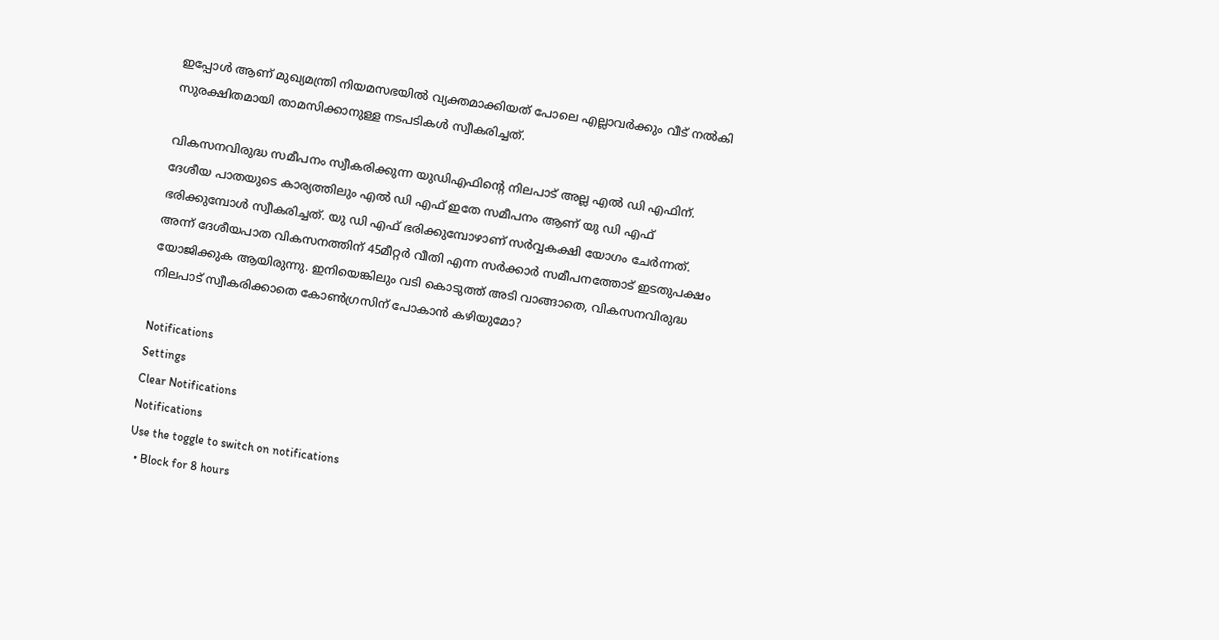ഇപ്പോള്‍ ആണ് മുഖ്യമന്ത്രി നിയമസഭയില്‍ വ്യക്തമാക്കിയത് പോലെ എല്ലാവര്‍ക്കും വീട് നല്‍കി സുരക്ഷിതമായി താമസിക്കാനുള്ള നടപടികള്‍ സ്വീകരിച്ചത്.

വികസനവിരുദ്ധ സമീപനം സ്വീകരിക്കുന്ന യുഡിഎഫിന്റെ നിലപാട് അല്ല എല്‍ ഡി എഫിന്. ദേശീയ പാതയുടെ കാര്യത്തിലും എല്‍ ഡി എഫ് ഇതേ സമീപനം ആണ് യു ഡി എഫ് ഭരിക്കുമ്പോള്‍ സ്വീകരിച്ചത്. യു ഡി എഫ് ഭരിക്കുമ്പോഴാണ് സര്‍വ്വകക്ഷി യോഗം ചേര്‍ന്നത്. അന്ന് ദേശീയപാത വികസനത്തിന് 45മീറ്റര്‍ വീതി എന്ന സര്‍ക്കാര്‍ സമീപനത്തോട് ഇടതുപക്ഷം യോജിക്കുക ആയിരുന്നു. ഇനിയെങ്കിലും വടി കൊടുത്ത് അടി വാങ്ങാതെ, വികസനവിരുദ്ധ നിലപാട് സ്വീകരിക്കാതെ കോണ്‍ഗ്രസിന് പോകാന്‍ കഴിയുമോ?

Notifications
Settings
Clear Notifications
Notifications
Use the toggle to switch on notifications
  • Block for 8 hours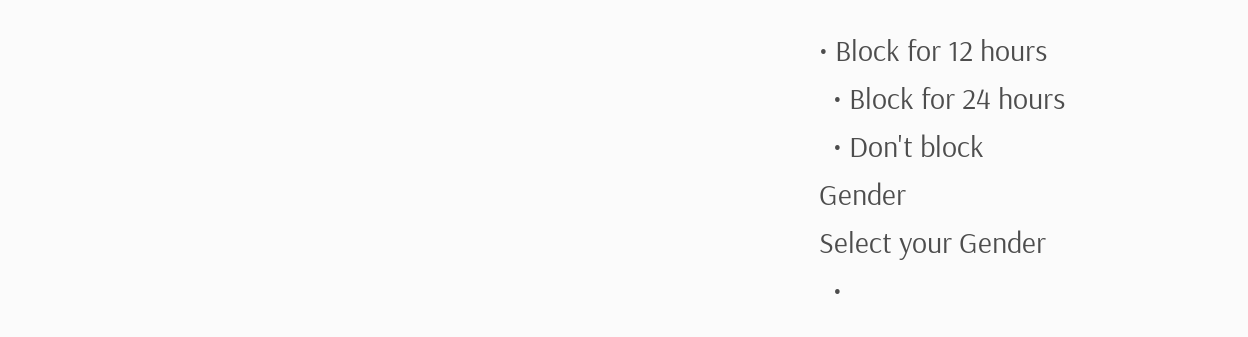• Block for 12 hours
  • Block for 24 hours
  • Don't block
Gender
Select your Gender
  •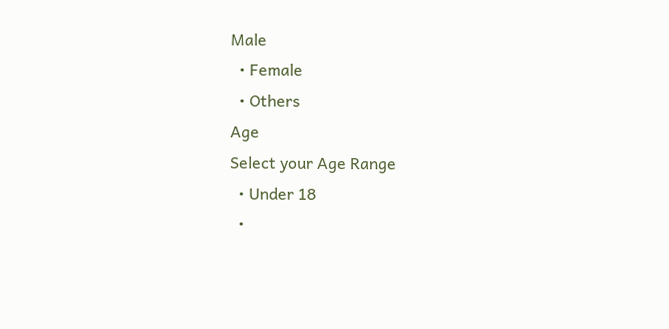Male
  • Female
  • Others
Age
Select your Age Range
  • Under 18
  •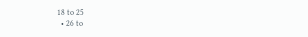18 to 25
  • 26 to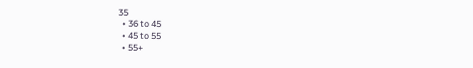35
  • 36 to 45
  • 45 to 55
  • 55+